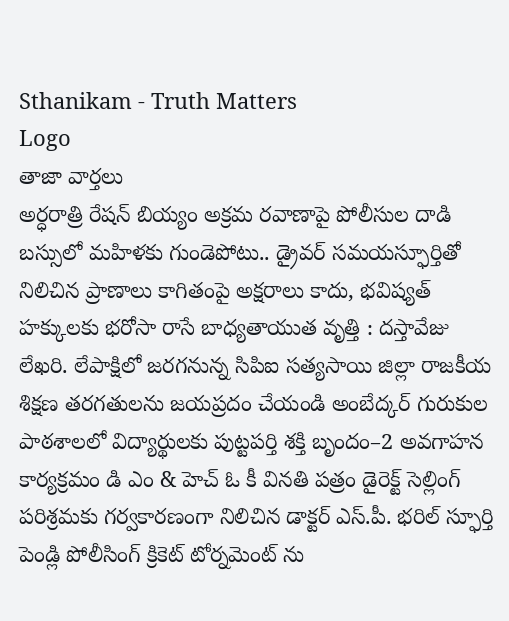Sthanikam - Truth Matters
Logo
తాజా వార్తలు
అర్ధరాత్రి రేషన్ బియ్యం అక్రమ రవాణాపై పోలీసుల దాడి బస్సులో మహిళకు గుండెపోటు.. డ్రైవర్ సమయస్ఫూర్తితో నిలిచిన ప్రాణాలు కాగితంపై అక్షరాలు కాదు, భవిష్యత్‌ హక్కులకు భరోసా రాసే బాధ్యతాయుత వృత్తి : దస్తావేజు లేఖరి. లేపాక్షిలో జరగనున్న సిపిఐ సత్యసాయి జిల్లా రాజకీయ శిక్షణ తరగతులను జయప్రదం చేయండి అంబేద్కర్ గురుకుల పాఠశాలలో విద్యార్థులకు పుట్టపర్తి శక్తి బృందం–2 అవగాహన కార్యక్రమం డి ఎం & హెచ్ ఓ కీ వినతి పత్రం డైరెక్ట్ సెల్లింగ్ పరిశ్రమకు గర్వకారణంగా నిలిచిన డాక్టర్ ఎస్.పీ. భరిల్ స్ఫూర్తి పెండ్లి పోలీసింగ్ క్రికెట్ టోర్నమెంట్ ను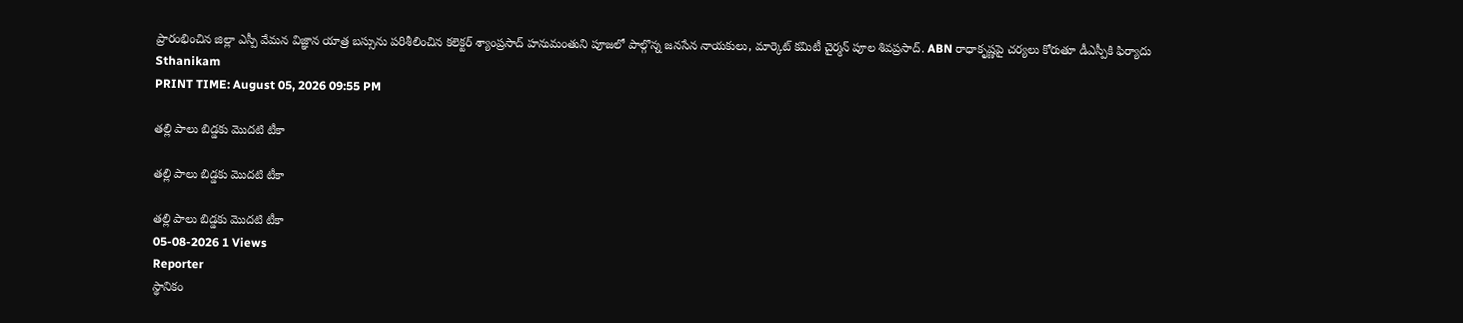ప్రారంభించిన జిల్లా ఎస్పీ వేమన విజ్ఞాన యాత్ర బస్సును పరిశీలించిన కలెక్టర్ శ్యాంప్రసాద్ హనుమంతుని పూజలో పాల్గొన్న జనసేన నాయకులు, మార్కెట్ కమిటీ చైర్మన్ పూల శివప్రసాద్. ABN రాధాకృష్ణపై చర్యలు కోరుతూ డీఎస్పీకి ఫిర్యాదు
Sthanikam
PRINT TIME: August 05, 2026 09:55 PM

తల్లి పాలు బిడ్డకు మొదటి టీకా

తల్లి పాలు బిడ్డకు మొదటి టీకా

తల్లి పాలు బిడ్డకు మొదటి టీకా
05-08-2026 1 Views
Reporter
స్థానికం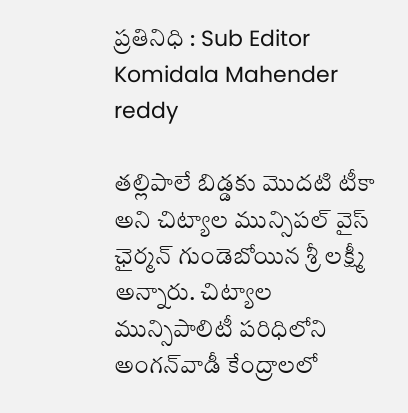ప్రతినిధి : Sub Editor
Komidala Mahender reddy

తల్లిపాలే బిడ్డకు మొదటి టీకా అని చిట్యాల మున్సిపల్ వైస్ ఛైర్మన్ గుండెబోయిన శ్రీ లక్ష్మీ అన్నారు. చిట్యాల మున్సిపాలిటీ పరిధిలోని అంగన్‌వాడీ కేంద్రాలలో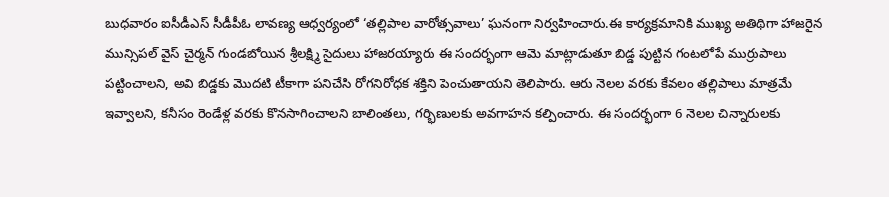బుధవారం ఐసీడీఎస్ సీడీపీఓ లావణ్య ఆధ్వర్యంలో ‘తల్లిపాల వారోత్సవాలు’ ఘనంగా నిర్వహించారు.ఈ కార్యక్రమానికి ముఖ్య అతిథిగా హాజరైన మున్సిపల్ వైస్ చైర్మన్ గుండబోయిన శ్రీలక్ష్మి సైదులు హాజరయ్యారు ఈ సందర్భంగా ఆమె మాట్లాడుతూ బిడ్డ పుట్టిన గంటలోపే ముర్రుపాలు పట్టించాలని, అవి బిడ్డకు మొదటి టీకాగా పనిచేసి రోగనిరోధక శక్తిని పెంచుతాయని తెలిపారు. ఆరు నెలల వరకు కేవలం తల్లిపాలు మాత్రమే ఇవ్వాలని, కనీసం రెండేళ్ల వరకు కొనసాగించాలని బాలింతలు, గర్భిణులకు అవగాహన కల్పించారు. ఈ సందర్భంగా 6 నెలల చిన్నారులకు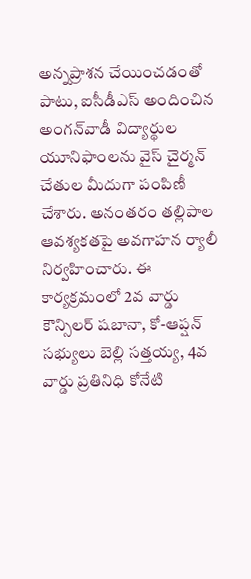అన్నప్రాశన చేయించడంతో పాటు, ఐసీడీఎస్ అందించిన అంగన్‌వాడీ విద్యార్థుల యూనిఫాంలను వైస్ చైర్మన్ చేతుల మీదుగా పంపిణీ చేశారు. అనంతరం తల్లిపాల ఆవశ్యకతపై అవగాహన ర్యాలీ నిర్వహించారు. ఈ కార్యక్రమంలో 2వ వార్డు కౌన్సిలర్ షబానా, కో-ఆప్షన్ సభ్యులు బెల్లి సత్తయ్య, 4వ వార్డు ప్రతినిధి కోనేటి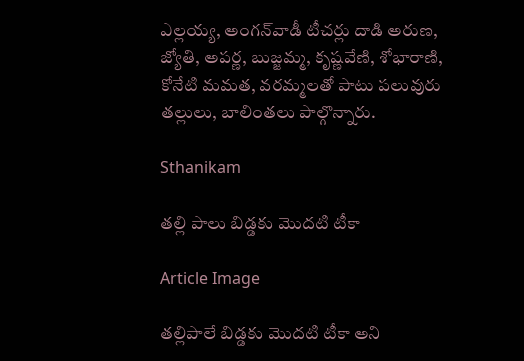ఎల్లయ్య, అంగన్‌వాడీ టీచర్లు దాడి అరుణ, జ్యోతి, అపర్ణ, బుజ్జమ్మ, కృష్ణవేణి, శోభారాణి, కోనేటి మమత, వరమ్మలతో పాటు పలువురు తల్లులు, బాలింతలు పాల్గొన్నారు.

Sthanikam

తల్లి పాలు బిడ్డకు మొదటి టీకా

Article Image

తల్లిపాలే బిడ్డకు మొదటి టీకా అని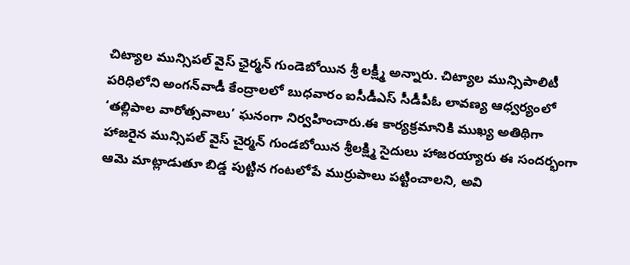చిట్యాల మున్సిపల్ వైస్ ఛైర్మన్ గుండెబోయిన శ్రీ లక్ష్మీ అన్నారు. చిట్యాల మున్సిపాలిటీ పరిధిలోని అంగన్‌వాడీ కేంద్రాలలో బుధవారం ఐసీడీఎస్ సీడీపీఓ లావణ్య ఆధ్వర్యంలో ‘తల్లిపాల వారోత్సవాలు’ ఘనంగా నిర్వహించారు.ఈ కార్యక్రమానికి ముఖ్య అతిథిగా హాజరైన మున్సిపల్ వైస్ చైర్మన్ గుండబోయిన శ్రీలక్ష్మి సైదులు హాజరయ్యారు ఈ సందర్భంగా ఆమె మాట్లాడుతూ బిడ్డ పుట్టిన గంటలోపే ముర్రుపాలు పట్టించాలని, అవి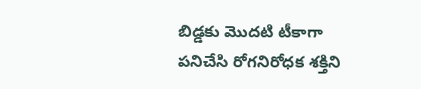బిడ్డకు మొదటి టీకాగా పనిచేసి రోగనిరోధక శక్తిని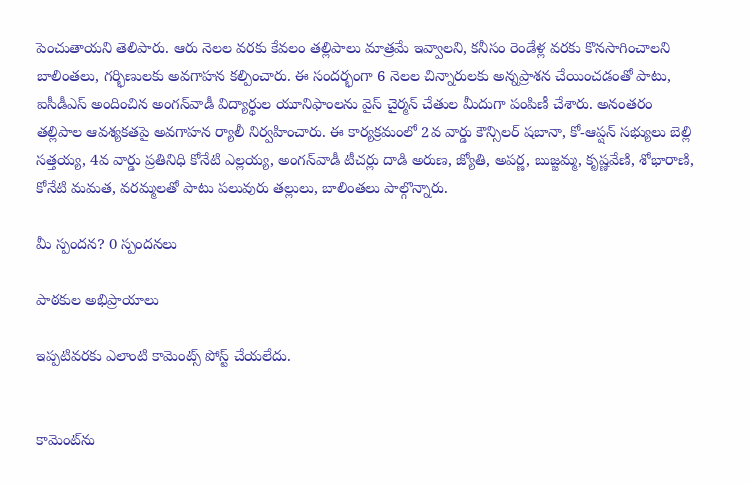పెంచుతాయని తెలిపారు. ఆరు నెలల వరకు కేవలం తల్లిపాలు మాత్రమే ఇవ్వాలని, కనీసం రెండేళ్ల వరకు కొనసాగించాలని బాలింతలు, గర్భిణులకు అవగాహన కల్పించారు. ఈ సందర్భంగా 6 నెలల చిన్నారులకు అన్నప్రాశన చేయించడంతో పాటు, ఐసీడీఎస్ అందించిన అంగన్‌వాడీ విద్యార్థుల యూనిఫాంలను వైస్ చైర్మన్ చేతుల మీదుగా పంపిణీ చేశారు. అనంతరం తల్లిపాల ఆవశ్యకతపై అవగాహన ర్యాలీ నిర్వహించారు. ఈ కార్యక్రమంలో 2వ వార్డు కౌన్సిలర్ షబానా, కో-ఆప్షన్ సభ్యులు బెల్లి సత్తయ్య, 4వ వార్డు ప్రతినిధి కోనేటి ఎల్లయ్య, అంగన్‌వాడీ టీచర్లు దాడి అరుణ, జ్యోతి, అపర్ణ, బుజ్జమ్మ, కృష్ణవేణి, శోభారాణి, కోనేటి మమత, వరమ్మలతో పాటు పలువురు తల్లులు, బాలింతలు పాల్గొన్నారు.

మీ స్పందన? 0 స్పందనలు

పాఠకుల అభిప్రాయాలు

ఇప్పటివరకు ఎలాంటి కామెంట్స్ పోస్ట్ చేయలేదు.


కామెంట్‌ను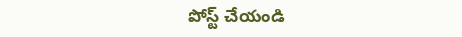పోస్ట్ చేయండి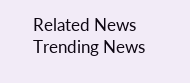Related News
Trending News